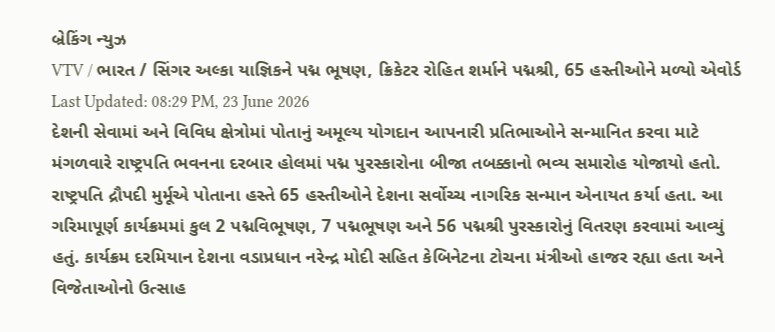બ્રેકિંગ ન્યુઝ
VTV / ભારત / સિંગર અલ્કા યાજ્ઞિકને પદ્મ ભૂષણ, ક્રિકેટર રોહિત શર્માને પદ્મશ્રી, 65 હસ્તીઓને મળ્યો એવોર્ડ
Last Updated: 08:29 PM, 23 June 2026
દેશની સેવામાં અને વિવિધ ક્ષેત્રોમાં પોતાનું અમૂલ્ય યોગદાન આપનારી પ્રતિભાઓને સન્માનિત કરવા માટે મંગળવારે રાષ્ટ્રપતિ ભવનના દરબાર હોલમાં પદ્મ પુરસ્કારોના બીજા તબક્કાનો ભવ્ય સમારોહ યોજાયો હતો. રાષ્ટ્રપતિ દ્રૌપદી મુર્મૂએ પોતાના હસ્તે 65 હસ્તીઓને દેશના સર્વોચ્ચ નાગરિક સન્માન એનાયત કર્યા હતા. આ ગરિમાપૂર્ણ કાર્યક્રમમાં કુલ 2 પદ્મવિભૂષણ, 7 પદ્મભૂષણ અને 56 પદ્મશ્રી પુરસ્કારોનું વિતરણ કરવામાં આવ્યું હતું. કાર્યક્રમ દરમિયાન દેશના વડાપ્રધાન નરેન્દ્ર મોદી સહિત કેબિનેટના ટોચના મંત્રીઓ હાજર રહ્યા હતા અને વિજેતાઓનો ઉત્સાહ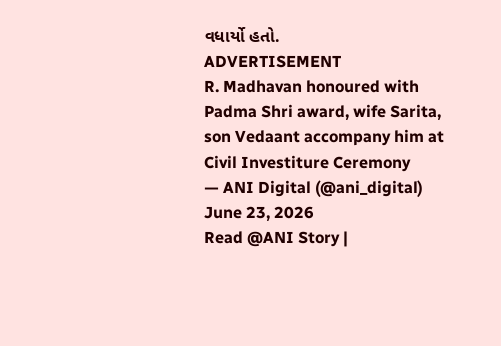વધાર્યો હતો.
ADVERTISEMENT
R. Madhavan honoured with Padma Shri award, wife Sarita, son Vedaant accompany him at Civil Investiture Ceremony
— ANI Digital (@ani_digital) June 23, 2026
Read @ANI Story |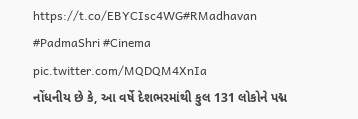https://t.co/EBYCIsc4WG#RMadhavan #PadmaShri #Cinema pic.twitter.com/MQDQM4XnIa
નોંધનીય છે કે, આ વર્ષે દેશભરમાંથી કુલ 131 લોકોને પદ્મ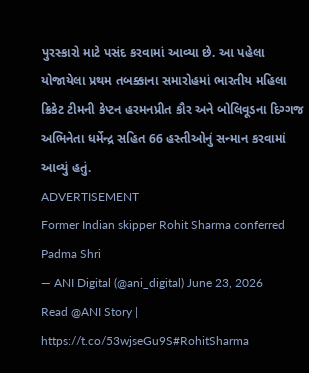પુરસ્કારો માટે પસંદ કરવામાં આવ્યા છે. આ પહેલા યોજાયેલા પ્રથમ તબક્કાના સમારોહમાં ભારતીય મહિલા ક્રિકેટ ટીમની કેપ્ટન હરમનપ્રીત કૌર અને બોલિવૂડના દિગ્ગજ અભિનેતા ધર્મેન્દ્ર સહિત 66 હસ્તીઓનું સન્માન કરવામાં આવ્યું હતું.
ADVERTISEMENT
Former Indian skipper Rohit Sharma conferred Padma Shri
— ANI Digital (@ani_digital) June 23, 2026
Read @ANI Story | https://t.co/53wjseGu9S#RohitSharma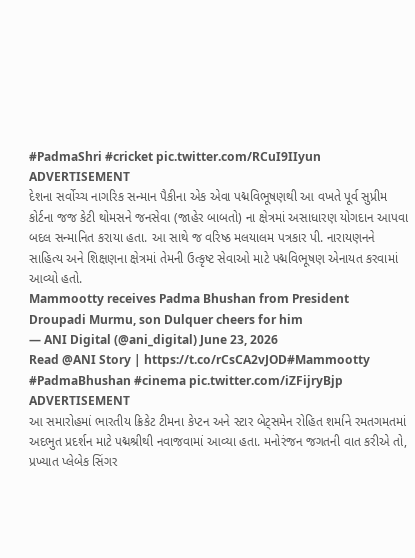#PadmaShri #cricket pic.twitter.com/RCuI9IIyun
ADVERTISEMENT
દેશના સર્વોચ્ચ નાગરિક સન્માન પૈકીના એક એવા પદ્મવિભૂષણથી આ વખતે પૂર્વ સુપ્રીમ કોર્ટના જજ કેટી થોમસને જનસેવા (જાહેર બાબતો) ના ક્ષેત્રમાં અસાધારણ યોગદાન આપવા બદલ સન્માનિત કરાયા હતા. આ સાથે જ વરિષ્ઠ મલયાલમ પત્રકાર પી. નારાયણનને સાહિત્ય અને શિક્ષણના ક્ષેત્રમાં તેમની ઉત્કૃષ્ટ સેવાઓ માટે પદ્મવિભૂષણ એનાયત કરવામાં આવ્યો હતો.
Mammootty receives Padma Bhushan from President Droupadi Murmu, son Dulquer cheers for him
— ANI Digital (@ani_digital) June 23, 2026
Read @ANI Story | https://t.co/rCsCA2vJOD#Mammootty #PadmaBhushan #cinema pic.twitter.com/iZFijryBjp
ADVERTISEMENT
આ સમારોહમાં ભારતીય ક્રિકેટ ટીમના કેપ્ટન અને સ્ટાર બેટ્સમેન રોહિત શર્માને રમતગમતમાં અદભુત પ્રદર્શન માટે પદ્મશ્રીથી નવાજવામાં આવ્યા હતા. મનોરંજન જગતની વાત કરીએ તો, પ્રખ્યાત પ્લેબેક સિંગર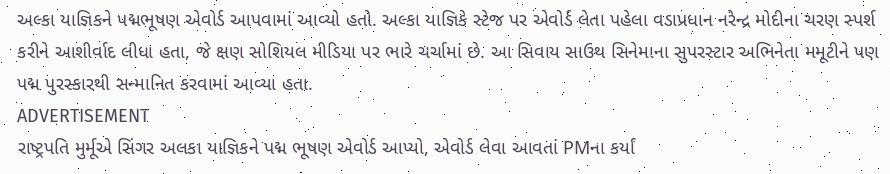અલ્કા યાજ્ઞિકને પદ્મભૂષણ એવોર્ડ આપવામાં આવ્યો હતો. અલ્કા યાજ્ઞિકે સ્ટેજ પર એવોર્ડ લેતા પહેલા વડાપ્રધાન નરેન્દ્ર મોદીના ચરણ સ્પર્શ કરીને આશીર્વાદ લીધા હતા, જે ક્ષણ સોશિયલ મીડિયા પર ભારે ચર્ચામાં છે. આ સિવાય સાઉથ સિનેમાના સુપરસ્ટાર અભિનેતા મમૂટીને પણ પદ્મ પુરસ્કારથી સન્માનિત કરવામાં આવ્યા હતા.
ADVERTISEMENT
રાષ્ટ્રપતિ મુર્મૂએ સિંગર અલકા યાજ્ઞિકને પદ્મ ભૂષણ એવોર્ડ આપ્યો, એવોર્ડ લેવા આવતાં PMના કર્યાં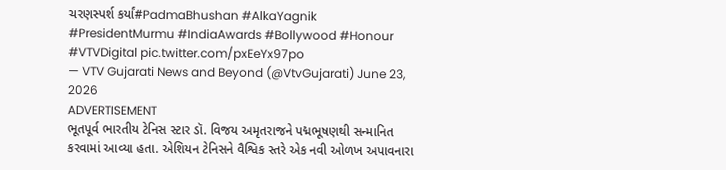ચરણસ્પર્શ કર્યાં#PadmaBhushan #AlkaYagnik #PresidentMurmu #IndiaAwards #Bollywood #Honour #VTVDigital pic.twitter.com/pxEeYx97po
— VTV Gujarati News and Beyond (@VtvGujarati) June 23, 2026
ADVERTISEMENT
ભૂતપૂર્વ ભારતીય ટેનિસ સ્ટાર ડૉ. વિજય અમૃતરાજને પદ્મભૂષણથી સન્માનિત કરવામાં આવ્યા હતા. એશિયન ટેનિસને વૈશ્વિક સ્તરે એક નવી ઓળખ અપાવનારા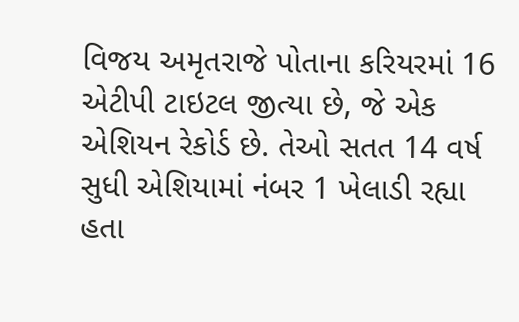વિજય અમૃતરાજે પોતાના કરિયરમાં 16 એટીપી ટાઇટલ જીત્યા છે, જે એક એશિયન રેકોર્ડ છે. તેઓ સતત 14 વર્ષ સુધી એશિયામાં નંબર 1 ખેલાડી રહ્યા હતા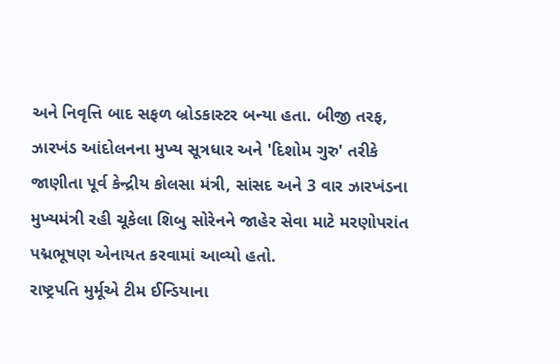અને નિવૃત્તિ બાદ સફળ બ્રોડકાસ્ટર બન્યા હતા. બીજી તરફ, ઝારખંડ આંદોલનના મુખ્ય સૂત્રધાર અને 'દિશોમ ગુરુ' તરીકે જાણીતા પૂર્વ કેન્દ્રીય કોલસા મંત્રી, સાંસદ અને 3 વાર ઝારખંડના મુખ્યમંત્રી રહી ચૂકેલા શિબુ સોરેનને જાહેર સેવા માટે મરણોપરાંત પદ્મભૂષણ એનાયત કરવામાં આવ્યો હતો.
રાષ્ટ્રપતિ મુર્મૂએ ટીમ ઈન્ડિયાના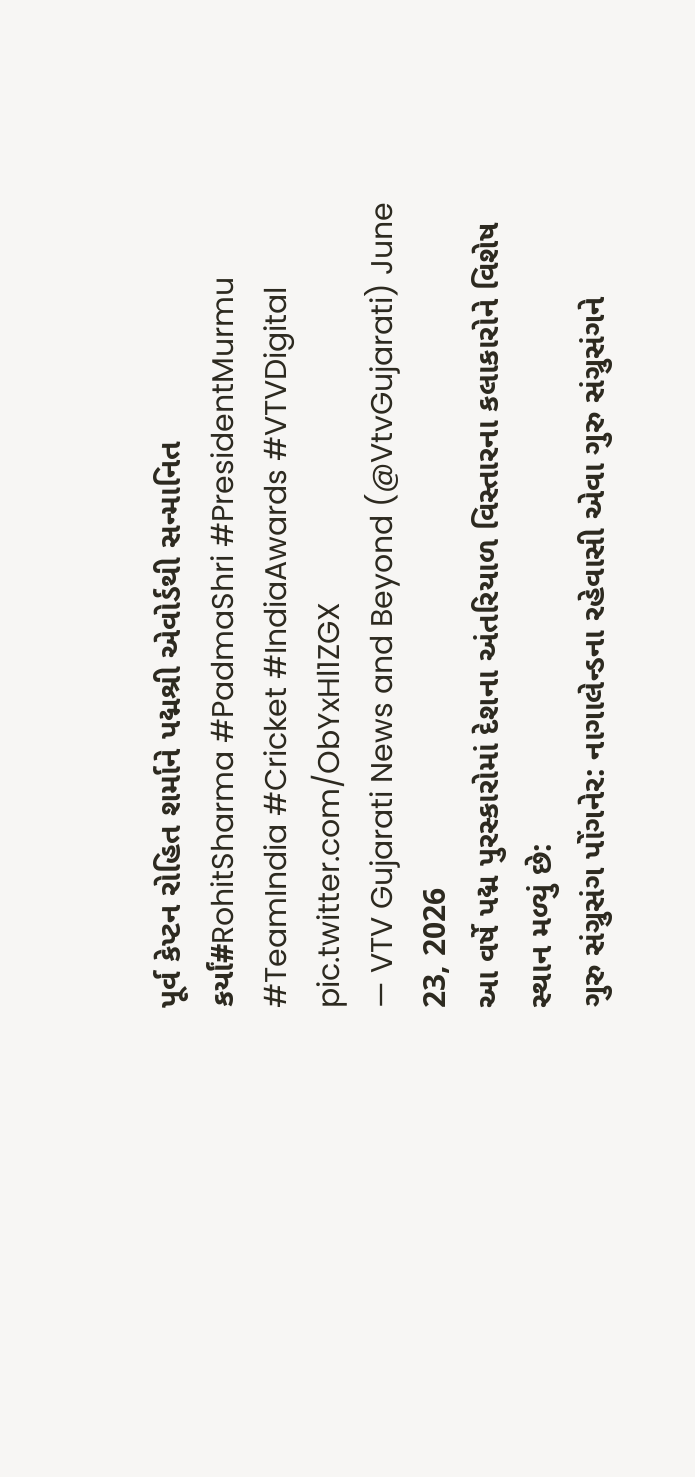પૂર્વ કેપ્ટન રોહિત શર્માને પદ્મશ્રી એવોર્ડથી સન્માનિત કર્યાં#RohitSharma #PadmaShri #PresidentMurmu #TeamIndia #Cricket #IndiaAwards #VTVDigital pic.twitter.com/ObYxHl1ZGX
— VTV Gujarati News and Beyond (@VtvGujarati) June 23, 2026
આ વર્ષે પદ્મ પુરસ્કારોમાં દેશના અંતરિયાળ વિસ્તારના કલાકારોને વિશેષ સ્થાન મળ્યું છે:
ગુરુ સંગ્રુસંગ પોંગનેર: નાગાલેન્ડના રહેવાસી એવા ગુરુ સંગ્રુસંગને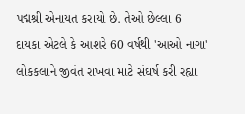પદ્મશ્રી એનાયત કરાયો છે. તેઓ છેલ્લા 6 દાયકા એટલે કે આશરે 60 વર્ષથી 'આઓ નાગા' લોકકલાને જીવંત રાખવા માટે સંઘર્ષ કરી રહ્યા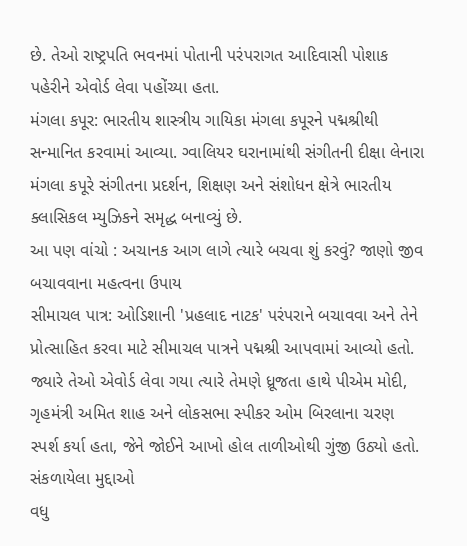છે. તેઓ રાષ્ટ્રપતિ ભવનમાં પોતાની પરંપરાગત આદિવાસી પોશાક પહેરીને એવોર્ડ લેવા પહોંચ્યા હતા.
મંગલા કપૂર: ભારતીય શાસ્ત્રીય ગાયિકા મંગલા કપૂરને પદ્મશ્રીથી સન્માનિત કરવામાં આવ્યા. ગ્વાલિયર ઘરાનામાંથી સંગીતની દીક્ષા લેનારા મંગલા કપૂરે સંગીતના પ્રદર્શન, શિક્ષણ અને સંશોધન ક્ષેત્રે ભારતીય ક્લાસિકલ મ્યુઝિકને સમૃદ્ધ બનાવ્યું છે.
આ પણ વાંચો : અચાનક આગ લાગે ત્યારે બચવા શું કરવું? જાણો જીવ બચાવવાના મહત્વના ઉપાય
સીમાચલ પાત્ર: ઓડિશાની 'પ્રહલાદ નાટક' પરંપરાને બચાવવા અને તેને પ્રોત્સાહિત કરવા માટે સીમાચલ પાત્રને પદ્મશ્રી આપવામાં આવ્યો હતો. જ્યારે તેઓ એવોર્ડ લેવા ગયા ત્યારે તેમણે ધ્રૂજતા હાથે પીએમ મોદી, ગૃહમંત્રી અમિત શાહ અને લોકસભા સ્પીકર ઓમ બિરલાના ચરણ સ્પર્શ કર્યા હતા, જેને જોઈને આખો હોલ તાળીઓથી ગુંજી ઉઠ્યો હતો.
સંકળાયેલા મુદ્દાઓ
વધુ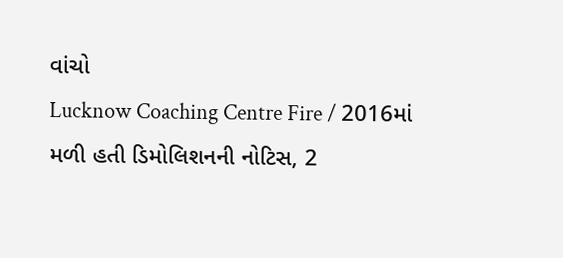વાંચો
Lucknow Coaching Centre Fire / 2016માં મળી હતી ડિમોલિશનની નોટિસ, 2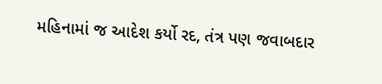મહિનામાં જ આદેશ કર્યો રદ, તંત્ર પણ જવાબદાર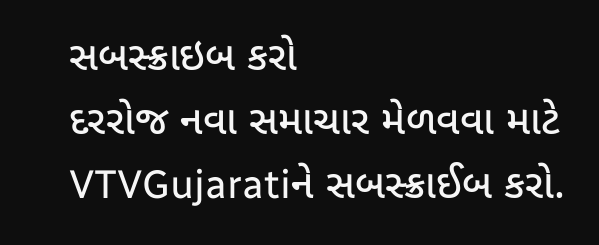સબસ્ક્રાઇબ કરો
દરરોજ નવા સમાચાર મેળવવા માટે VTVGujaratiને સબસ્ક્રાઈબ કરો.